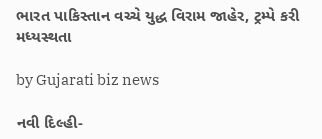ભારત પાકિસ્તાન વચ્ચે યુદ્ધ વિરામ જાહેર, ટ્રમ્પે કરી મધ્યસ્થતા

by Gujarati biz news

નવી દિલ્હી-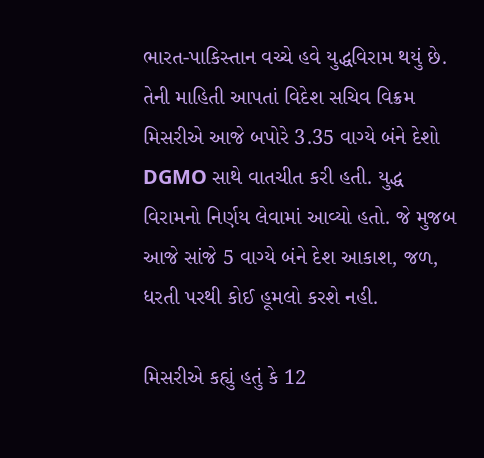ભારત-પાકિસ્તાન વચ્ચે હવે યુદ્ધવિરામ થયું છે. તેની માહિતી આપતાં વિદેશ સચિવ વિક્રમ મિસરીએ આજે બપોરે 3.35 વાગ્યે બંને દેશો DGMO સાથે વાતચીત કરી હતી. યુદ્ધ વિરામનો નિર્ણય લેવામાં આવ્યો હતો. જે મુજબ આજે સાંજે 5 વાગ્યે બંને દેશ આકાશ, જળ, ધરતી પરથી કોઈ હૂમલો કરશે નહી.

મિસરીએ કહ્યું હતું કે 12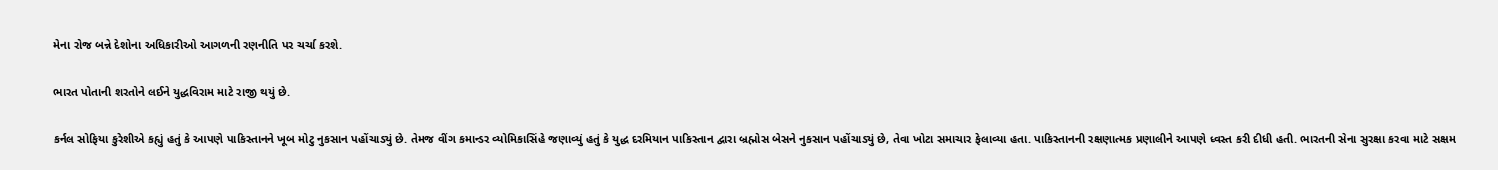મેના રોજ બન્ને દેશોના અધિકારીઓ આગળની રણનીતિ પર ચર્ચા કરશે.

ભારત પોતાની શરતોને લઈને યુદ્ધવિરામ માટે રાજી થયું છે.

કર્નલ સોફિયા કુરેશીએ કહ્યું હતું કે આપણે પાકિસ્તાનને ખૂબ મોટુ નુકસાન પહોંચાડ્યું છે. તેમજ વીંગ કમાન્ડર વ્યોમિકાસિંહે જણાવ્યું હતું કે યુદ્ધ દરમિયાન પાકિસ્તાન દ્વારા બ્રહ્મોસ બેસને નુકસાન પહોંચાડ્યું છે, તેવા ખોટા સમાચાર ફેલાવ્યા હતા. પાકિસ્તાનની રક્ષણાત્મક પ્રણાલીને આપણે ધ્વસ્ત કરી દીધી હતી. ભારતની સેના સુરક્ષા કરવા માટે સક્ષમ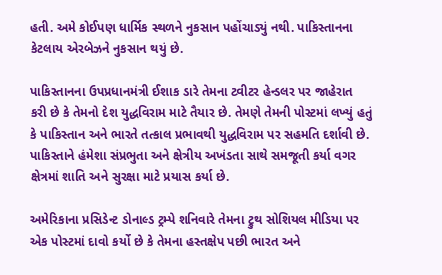હતી. અમે કોઈપણ ધાર્મિક સ્થળને નુકસાન પહોંચાડ્યું નથી. પાકિસ્તાનના કેટલાય એરબેઝને નુકસાન થયું છે.

પાકિસ્તાનના ઉપપ્રધાનમંત્રી ઈશાક ડારે તેમના ટ્વીટર હેન્ડલર પર જાહેરાત કરી છે કે તેમનો દેશ યુદ્ધવિરામ માટે તૈયાર છે. તેમણે તેમની પોસ્ટમાં લખ્યું હતું કે પાકિસ્તાન અને ભારતે તત્કાલ પ્રભાવથી યુદ્ધવિરામ પર સહમતિ દર્શાવી છે. પાકિસ્તાને હંમેશા સંપ્રભુતા અને ક્ષેત્રીય અખંડતા સાથે સમજૂતી કર્યા વગર ક્ષેત્રમાં શાતિ અને સુરક્ષા માટે પ્રયાસ કર્યા છે.

અમેરિકાના પ્રસિડેન્ટ ડોનાલ્ડ ટ્રમ્પે શનિવારે તેમના ટ્રુથ સોશિયલ મીડિયા પર એક પોસ્ટમાં દાવો કર્યો છે કે તેમના હસ્તક્ષેપ પછી ભારત અને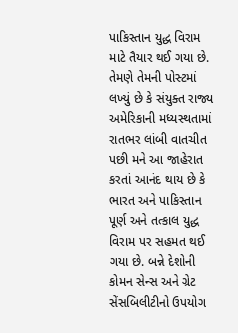પાકિસ્તાન યુદ્ધ વિરામ માટે તૈયાર થઈ ગયા છે. તેમણે તેમની પોસ્ટમાં લખ્યું છે કે સંયુક્ત રાજ્ય અમેરિકાની મધ્યસ્થતામાં રાતભર લાંબી વાતચીત પછી મને આ જાહેરાત કરતાં આનંદ થાય છે કે ભારત અને પાકિસ્તાન પૂર્ણ અને તત્કાલ યુદ્ધ વિરામ પર સહમત થઈ ગયા છે. બન્ને દેશોની કોમન સેન્સ અને ગ્રેટ સેંસબિલીટીનો ઉપયોગ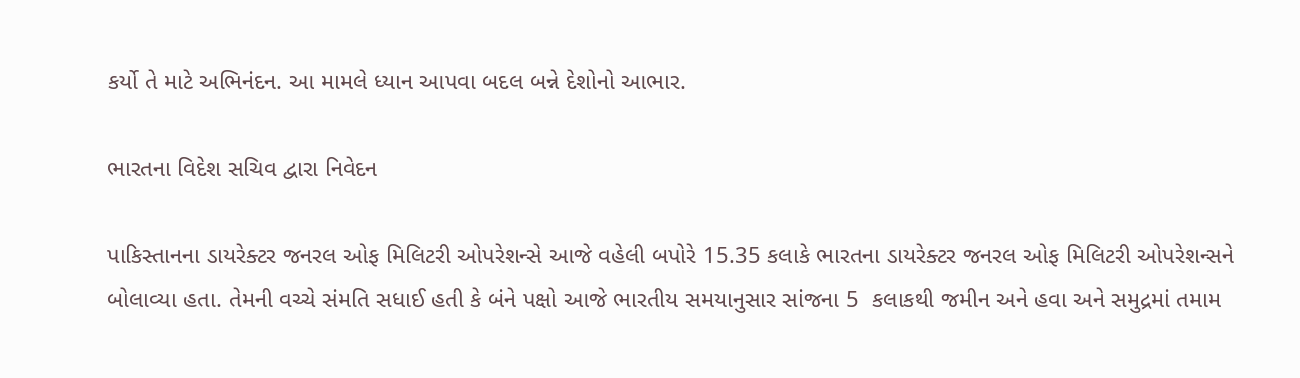કર્યો તે માટે અભિનંદન. આ મામલે ધ્યાન આપવા બદલ બન્ને દેશોનો આભાર.

ભારતના વિદેશ સચિવ દ્વારા નિવેદન

પાકિસ્તાનના ડાયરેક્ટર જનરલ ઓફ મિલિટરી ઓપરેશન્સે આજે વહેલી બપોરે 15.35 કલાકે ભારતના ડાયરેક્ટર જનરલ ઓફ મિલિટરી ઓપરેશન્સને બોલાવ્યા હતા. તેમની વચ્ચે સંમતિ સધાઈ હતી કે બંને પક્ષો આજે ભારતીય સમયાનુસાર સાંજના 5  કલાકથી જમીન અને હવા અને સમુદ્રમાં તમામ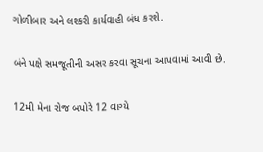ગોળીબાર અને લશ્કરી કાર્યવાહી બંધ કરશે.

બંને પક્ષે સમજૂતીની અસર કરવા સૂચના આપવામાં આવી છે.

12મી મેના રોજ બપોરે 12 વાગ્યે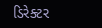ડિરેક્ટર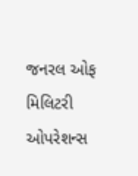જનરલ ઓફ મિલિટરી ઓપરેશન્સ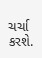ચર્ચા કરશે.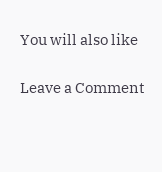You will also like

Leave a Comment